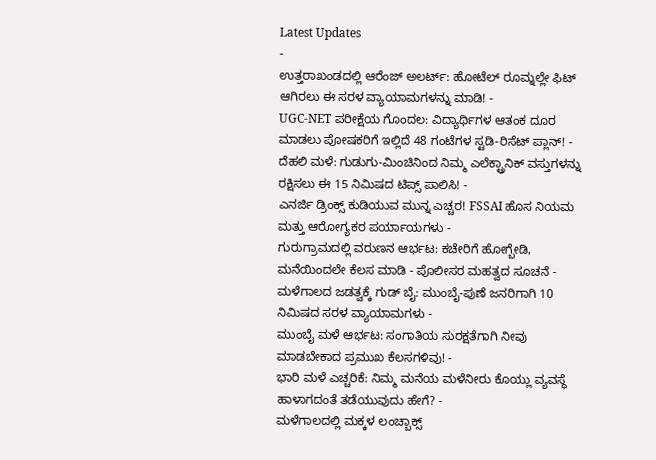Latest Updates
-
ಉತ್ತರಾಖಂಡದಲ್ಲಿ ಆರೆಂಜ್ ಅಲರ್ಟ್: ಹೋಟೆಲ್ ರೂಮ್ನಲ್ಲೇ ಫಿಟ್ ಆಗಿರಲು ಈ ಸರಳ ವ್ಯಾಯಾಮಗಳನ್ನು ಮಾಡಿ! -
UGC-NET ಪರೀಕ್ಷೆಯ ಗೊಂದಲ: ವಿದ್ಯಾರ್ಥಿಗಳ ಆತಂಕ ದೂರ ಮಾಡಲು ಪೋಷಕರಿಗೆ ಇಲ್ಲಿದೆ 48 ಗಂಟೆಗಳ ಸ್ಟಡಿ-ರಿಸೆಟ್ ಪ್ಲಾನ್! -
ದೆಹಲಿ ಮಳೆ: ಗುಡುಗು-ಮಿಂಚಿನಿಂದ ನಿಮ್ಮ ಎಲೆಕ್ಟ್ರಾನಿಕ್ ವಸ್ತುಗಳನ್ನು ರಕ್ಷಿಸಲು ಈ 15 ನಿಮಿಷದ ಟಿಪ್ಸ್ ಪಾಲಿಸಿ! -
ಎನರ್ಜಿ ಡ್ರಿಂಕ್ಸ್ ಕುಡಿಯುವ ಮುನ್ನ ಎಚ್ಚರ! FSSAI ಹೊಸ ನಿಯಮ ಮತ್ತು ಆರೋಗ್ಯಕರ ಪರ್ಯಾಯಗಳು -
ಗುರುಗ್ರಾಮದಲ್ಲಿ ವರುಣನ ಆರ್ಭಟ: ಕಚೇರಿಗೆ ಹೋಗ್ಬೇಡಿ, ಮನೆಯಿಂದಲೇ ಕೆಲಸ ಮಾಡಿ - ಪೊಲೀಸರ ಮಹತ್ವದ ಸೂಚನೆ -
ಮಳೆಗಾಲದ ಜಡತ್ವಕ್ಕೆ ಗುಡ್ ಬೈ: ಮುಂಬೈ-ಪುಣೆ ಜನರಿಗಾಗಿ 10 ನಿಮಿಷದ ಸರಳ ವ್ಯಾಯಾಮಗಳು -
ಮುಂಬೈ ಮಳೆ ಆರ್ಭಟ: ಸಂಗಾತಿಯ ಸುರಕ್ಷತೆಗಾಗಿ ನೀವು ಮಾಡಬೇಕಾದ ಪ್ರಮುಖ ಕೆಲಸಗಳಿವು! -
ಭಾರಿ ಮಳೆ ಎಚ್ಚರಿಕೆ: ನಿಮ್ಮ ಮನೆಯ ಮಳೆನೀರು ಕೊಯ್ಲು ವ್ಯವಸ್ಥೆ ಹಾಳಾಗದಂತೆ ತಡೆಯುವುದು ಹೇಗೆ? -
ಮಳೆಗಾಲದಲ್ಲಿ ಮಕ್ಕಳ ಲಂಚ್ಬಾಕ್ಸ್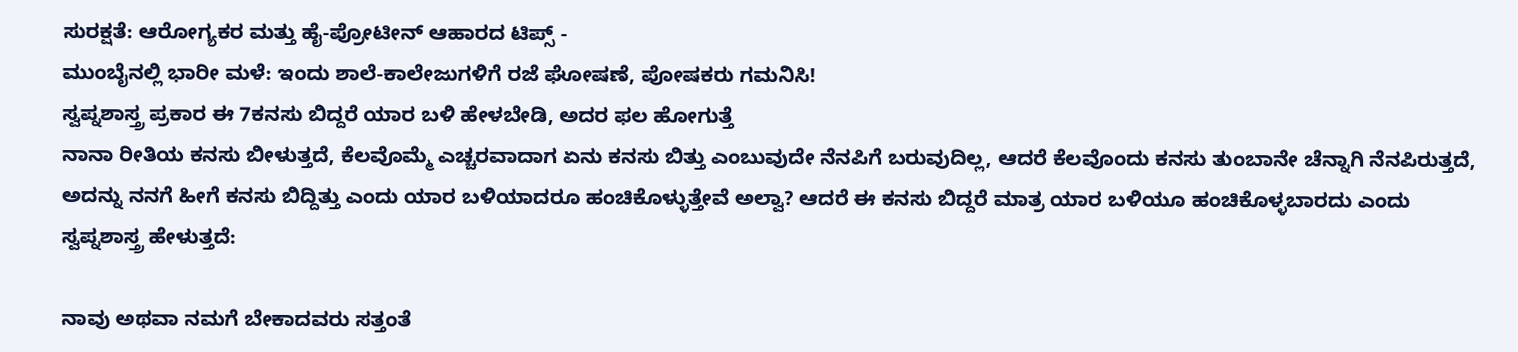ಸುರಕ್ಷತೆ: ಆರೋಗ್ಯಕರ ಮತ್ತು ಹೈ-ಪ್ರೋಟೀನ್ ಆಹಾರದ ಟಿಪ್ಸ್ -
ಮುಂಬೈನಲ್ಲಿ ಭಾರೀ ಮಳೆ: ಇಂದು ಶಾಲೆ-ಕಾಲೇಜುಗಳಿಗೆ ರಜೆ ಘೋಷಣೆ, ಪೋಷಕರು ಗಮನಿಸಿ!
ಸ್ವಪ್ನಶಾಸ್ತ್ರ ಪ್ರಕಾರ ಈ 7ಕನಸು ಬಿದ್ದರೆ ಯಾರ ಬಳಿ ಹೇಳಬೇಡಿ, ಅದರ ಫಲ ಹೋಗುತ್ತೆ
ನಾನಾ ರೀತಿಯ ಕನಸು ಬೀಳುತ್ತದೆ, ಕೆಲವೊಮ್ಮೆ ಎಚ್ಚರವಾದಾಗ ಏನು ಕನಸು ಬಿತ್ತು ಎಂಬುವುದೇ ನೆನಪಿಗೆ ಬರುವುದಿಲ್ಲ, ಆದರೆ ಕೆಲವೊಂದು ಕನಸು ತುಂಬಾನೇ ಚೆನ್ನಾಗಿ ನೆನಪಿರುತ್ತದೆ, ಅದನ್ನು ನನಗೆ ಹೀಗೆ ಕನಸು ಬಿದ್ದಿತ್ತು ಎಂದು ಯಾರ ಬಳಿಯಾದರೂ ಹಂಚಿಕೊಳ್ಳುತ್ತೇವೆ ಅಲ್ವಾ? ಆದರೆ ಈ ಕನಸು ಬಿದ್ದರೆ ಮಾತ್ರ ಯಾರ ಬಳಿಯೂ ಹಂಚಿಕೊಳ್ಳಬಾರದು ಎಂದು ಸ್ವಪ್ನಶಾಸ್ತ್ರ ಹೇಳುತ್ತದೆ:

ನಾವು ಅಥವಾ ನಮಗೆ ಬೇಕಾದವರು ಸತ್ತಂತೆ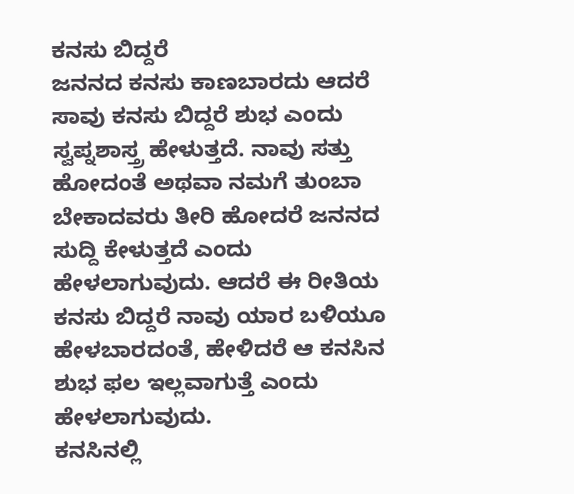ಕನಸು ಬಿದ್ದರೆ
ಜನನದ ಕನಸು ಕಾಣಬಾರದು ಆದರೆ ಸಾವು ಕನಸು ಬಿದ್ದರೆ ಶುಭ ಎಂದು ಸ್ವಪ್ನಶಾಸ್ತ್ರ ಹೇಳುತ್ತದೆ. ನಾವು ಸತ್ತು ಹೋದಂತೆ ಅಥವಾ ನಮಗೆ ತುಂಬಾ ಬೇಕಾದವರು ತೀರಿ ಹೋದರೆ ಜನನದ ಸುದ್ದಿ ಕೇಳುತ್ತದೆ ಎಂದು ಹೇಳಲಾಗುವುದು. ಆದರೆ ಈ ರೀತಿಯ ಕನಸು ಬಿದ್ದರೆ ನಾವು ಯಾರ ಬಳಿಯೂ ಹೇಳಬಾರದಂತೆ, ಹೇಳಿದರೆ ಆ ಕನಸಿನ ಶುಭ ಫಲ ಇಲ್ಲವಾಗುತ್ತೆ ಎಂದು ಹೇಳಲಾಗುವುದು.
ಕನಸಿನಲ್ಲಿ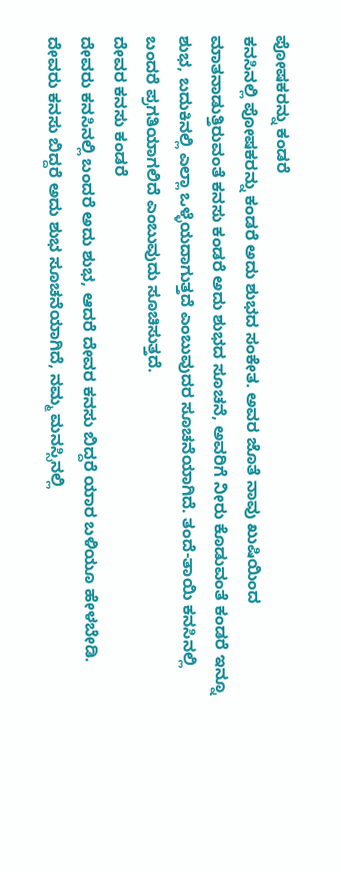ಪೋಷಕರನ್ನು ಕಂಡರೆ
ಕನಸಿನಲ್ಲಿ ಪೋಷಕರನ್ನು ಕಂಡರೆ ಅದು ಶುಭದ ಸಂಕೇತ. ಅವರ ಜೊತೆ ನಾವು ಖುಷಿಯಿಂದ ಮಾತನಾಡುತ್ತಿರುವಂತೆ ಕನಸು ಕಂಡರೆ ಅದು ಶುಭದ ಸೂಚನೆ, ಅವರಿಗೆ ನೀರು ಕೊಡುವಂತೆ ಕಂಡರೆ ಇನ್ನೂ ಶುಭ, ಬದುಕಿನಲ್ಲಿ ಎಲ್ಲಾ ಒಳ್ಳೆಯದಾಗುತ್ತದೆ ಎಂಬುವುದರ ಸೂಚನೆಯಾಗಿದೆ. ತಂದೆ-ತಾಯಿ ಕನಸಿನಲ್ಲಿ ಬಂದರೆ ಪ್ರಗತಿಯಾಗಲಿದೆ ಎಂಬುವುದು ಸೂಚಿಸುತ್ತದೆ.
ದೇವರ ಕನಸು ಕಂಡರೆ
ದೇವರು ಕನಸಿನಲ್ಲಿ ಬಂದರೆ ಅದು ಶುಭ, ಆದರೆ ದೇವರ ಕನಸು ಬಿದ್ದರೆ ಯಾರ ಬಳಿಯೂ ಹೇಳಬೇಡಿ. ದೇವರು ಕನಸು ಬಿದ್ದರೆ ಅದು ಶುಭ ಸೂಚನೆಯಾಗಿದೆ, ನಮ್ಮ ಮನಸ್ಸಿನಲ್ಲಿ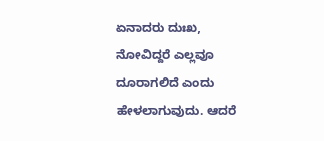ಏನಾದರು ದುಃಖ, ನೋವಿದ್ದರೆ ಎಲ್ಲವೂ ದೂರಾಗಲಿದೆ ಎಂದು ಹೇಳಲಾಗುವುದು. ಆದರೆ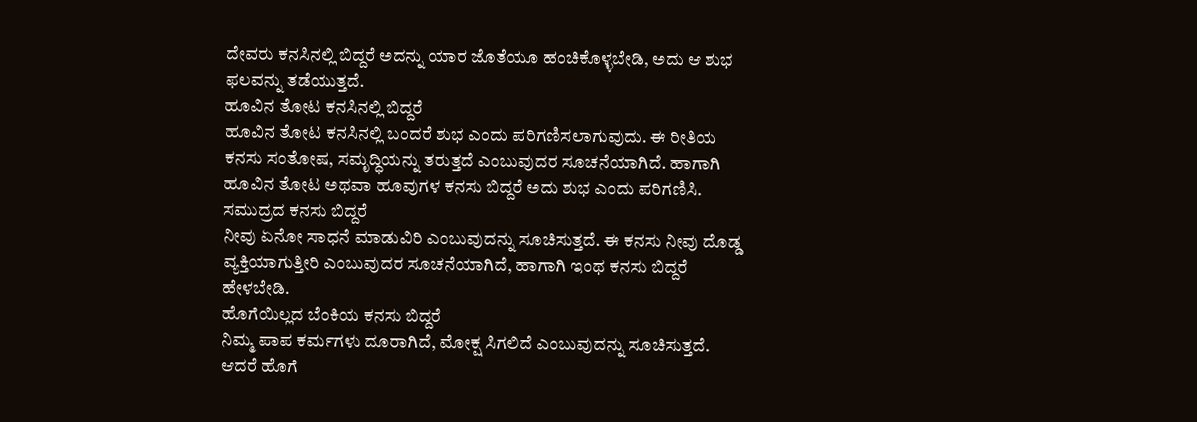ದೇವರು ಕನಸಿನಲ್ಲಿ ಬಿದ್ದರೆ ಅದನ್ನು ಯಾರ ಜೊತೆಯೂ ಹಂಚಿಕೊಳ್ಳಬೇಡಿ, ಅದು ಆ ಶುಭ ಫಲವನ್ನು ತಡೆಯುತ್ತದೆ.
ಹೂವಿನ ತೋಟ ಕನಸಿನಲ್ಲಿ ಬಿದ್ದರೆ
ಹೂವಿನ ತೋಟ ಕನಸಿನಲ್ಲಿ ಬಂದರೆ ಶುಭ ಎಂದು ಪರಿಗಣಿಸಲಾಗುವುದು. ಈ ರೀತಿಯ ಕನಸು ಸಂತೋಷ, ಸಮೃದ್ಧಿಯನ್ನು ತರುತ್ತದೆ ಎಂಬುವುದರ ಸೂಚನೆಯಾಗಿದೆ. ಹಾಗಾಗಿ ಹೂವಿನ ತೋಟ ಅಥವಾ ಹೂವುಗಳ ಕನಸು ಬಿದ್ದರೆ ಅದು ಶುಭ ಎಂದು ಪರಿಗಣಿಸಿ.
ಸಮುದ್ರದ ಕನಸು ಬಿದ್ದರೆ
ನೀವು ಏನೋ ಸಾಧನೆ ಮಾಡುವಿರಿ ಎಂಬುವುದನ್ನು ಸೂಚಿಸುತ್ತದೆ. ಈ ಕನಸು ನೀವು ದೊಡ್ಡ ವ್ಯಕ್ತಿಯಾಗುತ್ತೀರಿ ಎಂಬುವುದರ ಸೂಚನೆಯಾಗಿದೆ, ಹಾಗಾಗಿ ಇಂಥ ಕನಸು ಬಿದ್ದರೆ ಹೇಳಬೇಡಿ.
ಹೊಗೆಯಿಲ್ಲದ ಬೆಂಕಿಯ ಕನಸು ಬಿದ್ದರೆ
ನಿಮ್ಮ ಪಾಪ ಕರ್ಮಗಳು ದೂರಾಗಿದೆ, ಮೋಕ್ಷ ಸಿಗಲಿದೆ ಎಂಬುವುದನ್ನು ಸೂಚಿಸುತ್ತದೆ. ಆದರೆ ಹೊಗೆ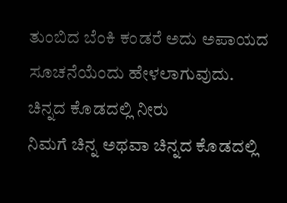ತುಂಬಿದ ಬೆಂಕಿ ಕಂಡರೆ ಅದು ಅಪಾಯದ ಸೂಚನೆಯೆಂದು ಹೇಳಲಾಗುವುದು.
ಚಿನ್ನದ ಕೊಡದಲ್ಲಿ ನೀರು
ನಿಮಗೆ ಚಿನ್ನ ಅಥವಾ ಚಿನ್ನದ ಕೊಡದಲ್ಲಿ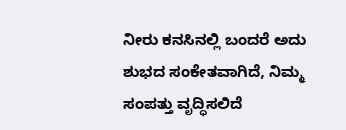ನೀರು ಕನಸಿನಲ್ಲಿ ಬಂದರೆ ಅದು ಶುಭದ ಸಂಕೇತವಾಗಿದೆ, ನಿಮ್ಮ ಸಂಪತ್ತು ವೃದ್ಧಿಸಲಿದೆ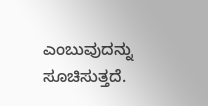ಎಂಬುವುದನ್ನು ಸೂಚಿಸುತ್ತದೆ.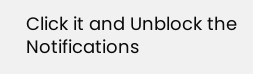Click it and Unblock the Notifications